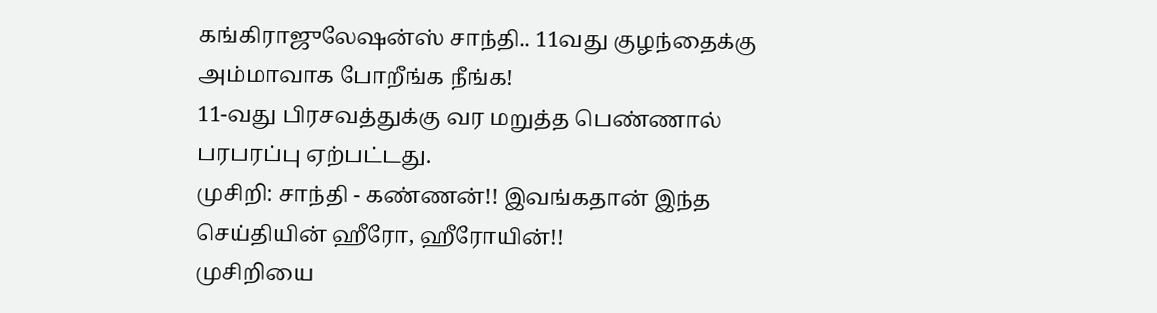கங்கிராஜுலேஷன்ஸ் சாந்தி.. 11வது குழந்தைக்கு அம்மாவாக போறீங்க நீங்க!
11-வது பிரசவத்துக்கு வர மறுத்த பெண்ணால் பரபரப்பு ஏற்பட்டது.
முசிறி: சாந்தி - கண்ணன்!! இவங்கதான் இந்த செய்தியின் ஹீரோ, ஹீரோயின்!!
முசிறியை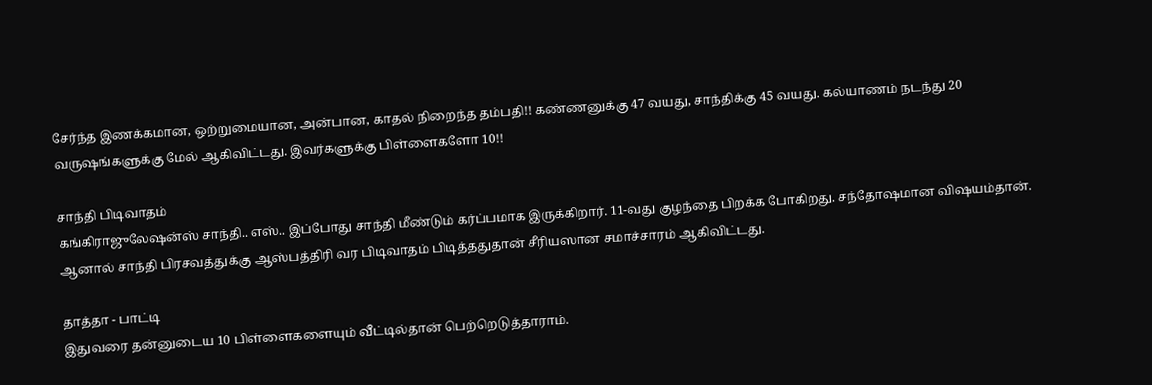சேர்ந்த இணக்கமான, ஒற்றுமையான, அன்பான, காதல் நிறைந்த தம்பதி!! கண்ணனுக்கு 47 வயது, சாந்திக்கு 45 வயது. கல்யாணம் நடந்து 20 வருஷங்களுக்கு மேல் ஆகிவிட்டது. இவர்களுக்கு பிள்ளைகளோ 10!!

சாந்தி பிடிவாதம்
கங்கிராஜுலேஷன்ஸ் சாந்தி.. எஸ்.. இப்போது சாந்தி மீண்டும் கர்ப்பமாக இருக்கிறார். 11-வது குழந்தை பிறக்க போகிறது. சந்தோஷமான விஷயம்தான். ஆனால் சாந்தி பிரசவத்துக்கு ஆஸ்பத்திரி வர பிடிவாதம் பிடித்ததுதான் சீரியஸான சமாச்சாரம் ஆகிவிட்டது.

தாத்தா - பாட்டி
இதுவரை தன்னுடைய 10 பிள்ளைகளையும் வீட்டில்தான் பெற்றெடுத்தாராம்.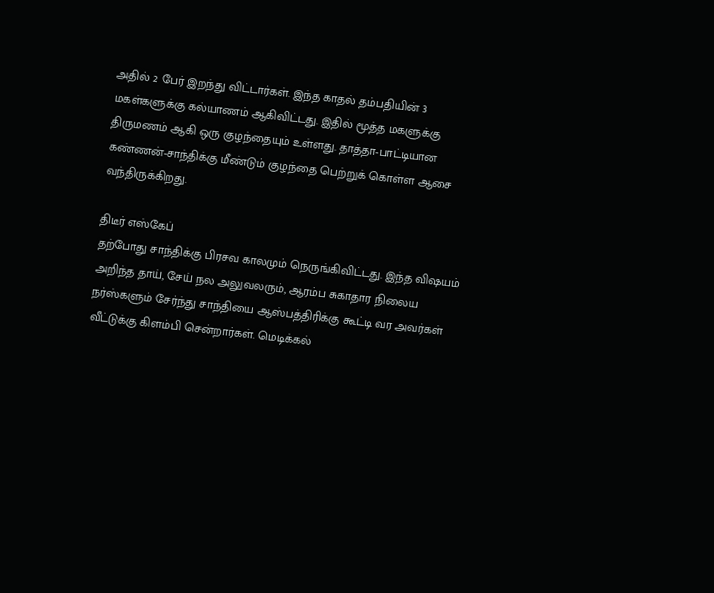அதில் 2 பேர் இறந்து விட்டார்கள். இந்த காதல் தம்பதியின் 3 மகள்களுக்கு கல்யாணம் ஆகிவிட்டது. இதில் மூத்த மகளுக்கு திருமணம் ஆகி ஒரு குழந்தையும் உள்ளது. தாத்தா-பாட்டியான கண்ணன்-சாந்திக்கு மீண்டும் குழந்தை பெற்றுக் கொள்ள ஆசை வந்திருக்கிறது.

திடீர் எஸ்கேப்
தற்போது சாந்திக்கு பிரசவ காலமும் நெருங்கிவிட்டது. இந்த விஷயம் அறிந்த தாய், சேய் நல அலுவலரும், ஆரம்ப சுகாதார நிலைய நர்ஸ்களும் சேர்ந்து சாந்தியை ஆஸ்பத்திரிக்கு கூட்டி வர அவர்கள் வீட்டுக்கு கிளம்பி சென்றார்கள். மெடிக்கல்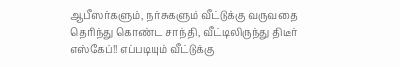ஆபீஸர்களும், நர்சுகளும் வீட்டுக்கு வருவதை தெரிந்து கொண்ட சாந்தி, வீட்டிலிருந்து திடீர் எஸ்கேப்!! எப்படியும் வீட்டுக்கு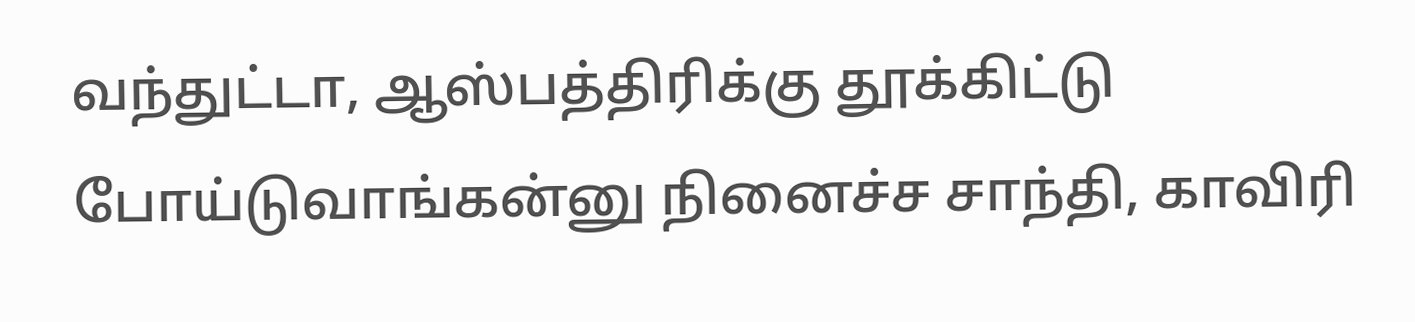வந்துட்டா, ஆஸ்பத்திரிக்கு தூக்கிட்டு போய்டுவாங்கன்னு நினைச்ச சாந்தி, காவிரி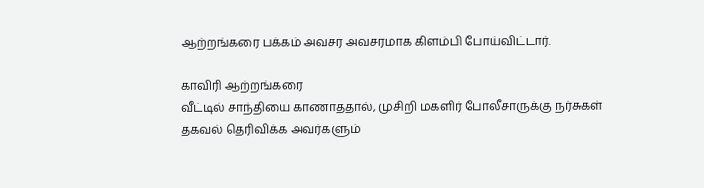ஆற்றங்கரை பக்கம் அவசர அவசரமாக கிளம்பி போய்விட்டார்.

காவிரி ஆற்றங்கரை
வீட்டில் சாந்தியை காணாததால், முசிறி மகளிர் போலீசாருக்கு நர்சுகள் தகவல் தெரிவிக்க அவர்களும்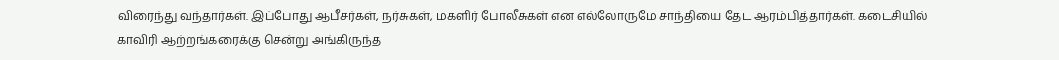விரைந்து வந்தார்கள். இப்போது ஆபீசர்கள், நர்சுகள், மகளிர் போலீசுகள் என எல்லோருமே சாந்தியை தேட ஆரம்பித்தார்கள். கடைசியில் காவிரி ஆற்றங்கரைக்கு சென்று அங்கிருந்த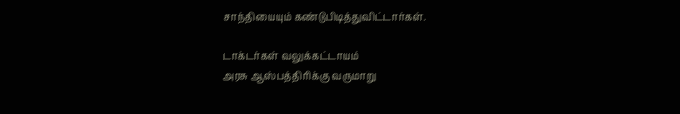சாந்தியையும் கண்டுபிடித்துவிட்டார்கள்.

டாக்டர்கள் வலுக்கட்டாயம்
அரசு ஆஸ்பத்திரிக்கு வருமாறு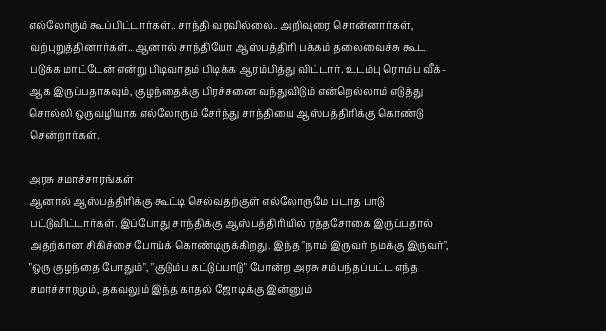எல்லோரும் கூப்பிட்டார்கள்.. சாந்தி வரவில்லை.. அறிவுரை சொன்னார்கள், வற்புறுத்தினார்கள்.. ஆனால் சாந்தியோ ஆஸ்பத்திரி பக்கம் தலைவைச்சு கூட படுக்க மாட்டேன் என்று பிடிவாதம் பிடிக்க ஆரம்பித்து விட்டார். உடம்பு ரொம்ப வீக்-ஆக இருப்பதாகவும், குழந்தைக்கு பிரச்சனை வந்துவிடும் என்றெல்லாம் எடுத்து சொல்லி ஒருவழியாக எல்லோரும் சேர்ந்து சாந்தியை ஆஸ்பத்திரிக்கு கொண்டு சென்றார்கள்.

அரசு சமாச்சாரங்கள்
ஆனால் ஆஸ்பத்திரிக்கு கூட்டி செல்வதற்குள் எல்லோருமே படாத பாடு பட்டுவிட்டார்கள். இப்போது சாந்திக்கு ஆஸ்பத்திரியில் ரத்தசோகை இருப்பதால் அதற்கான சிகிச்சை போய்க் கொண்டிருக்கிறது. இந்த "நாம் இருவர் நமக்கு இருவர்", "ஒரு குழந்தை போதும்", "குடும்ப கட்டுப்பாடு" போன்ற அரசு சம்பந்தப்பட்ட எந்த சமாச்சாரமும், தகவலும் இந்த காதல் ஜோடிக்கு இன்னும்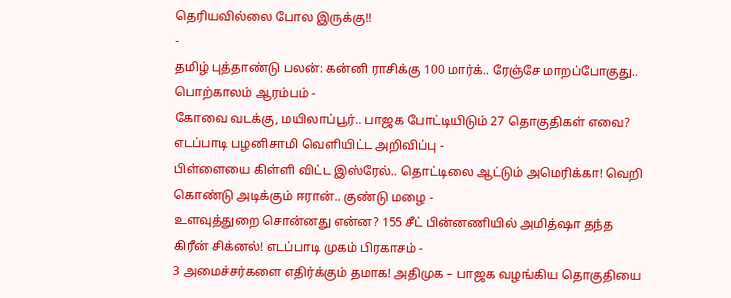தெரியவில்லை போல இருக்கு!!
-
தமிழ் புத்தாண்டு பலன்: கன்னி ராசிக்கு 100 மார்க்.. ரேஞ்சே மாறப்போகுது.. பொற்காலம் ஆரம்பம் -
கோவை வடக்கு, மயிலாப்பூர்.. பாஜக போட்டியிடும் 27 தொகுதிகள் எவை? எடப்பாடி பழனிசாமி வெளியிட்ட அறிவிப்பு -
பிள்ளையை கிள்ளி விட்ட இஸ்ரேல்.. தொட்டிலை ஆட்டும் அமெரிக்கா! வெறி கொண்டு அடிக்கும் ஈரான்.. குண்டு மழை -
உளவுத்துறை சொன்னது என்ன? 155 சீட் பின்னணியில் அமித்ஷா தந்த கிரீன் சிக்னல்! எடப்பாடி முகம் பிரகாசம் -
3 அமைச்சர்களை எதிர்க்கும் தமாக! அதிமுக – பாஜக வழங்கிய தொகுதியை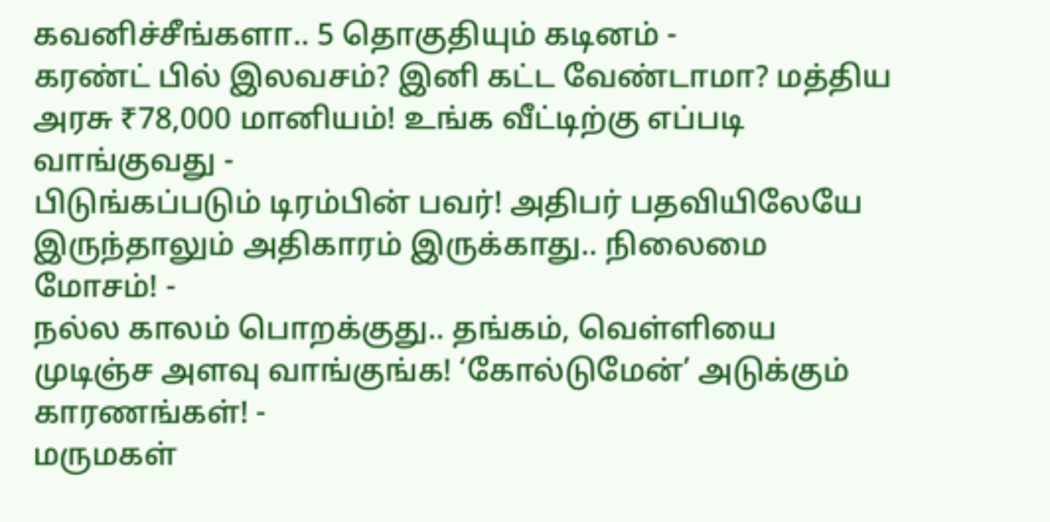கவனிச்சீங்களா.. 5 தொகுதியும் கடினம் -
கரண்ட் பில் இலவசம்? இனி கட்ட வேண்டாமா? மத்திய அரசு ₹78,000 மானியம்! உங்க வீட்டிற்கு எப்படி வாங்குவது -
பிடுங்கப்படும் டிரம்பின் பவர்! அதிபர் பதவியிலேயே இருந்தாலும் அதிகாரம் இருக்காது.. நிலைமை மோசம்! -
நல்ல காலம் பொறக்குது.. தங்கம், வெள்ளியை முடிஞ்ச அளவு வாங்குங்க! ‘கோல்டுமேன்’ அடுக்கும் காரணங்கள்! -
மருமகள்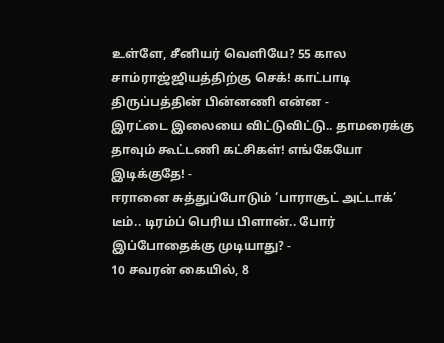உள்ளே, சீனியர் வெளியே? 55 கால சாம்ராஜ்ஜியத்திற்கு செக்! காட்பாடி திருப்பத்தின் பின்னணி என்ன -
இரட்டை இலையை விட்டுவிட்டு.. தாமரைக்கு தாவும் கூட்டணி கட்சிகள்! எங்கேயோ இடிக்குதே! -
ஈரானை சுத்துப்போடும் ‘பாராசூட் அட்டாக்’ டீம்.. டிரம்ப் பெரிய பிளான்.. போர் இப்போதைக்கு முடியாது? -
10 சவரன் கையில், 8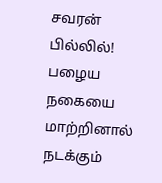சவரன் பில்லில்! பழைய நகையை மாற்றினால் நடக்கும்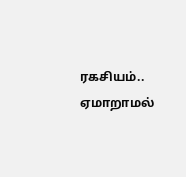ரகசியம்.. ஏமாறாமல்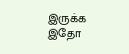இருக்க இதோ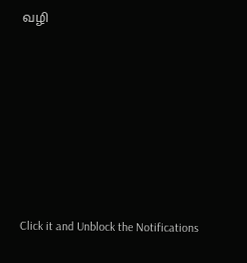வழி












Click it and Unblock the Notifications